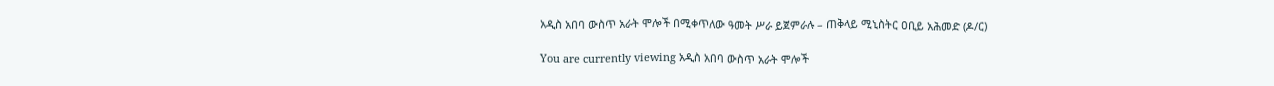አዲስ አበባ ውስጥ አራት ሞሎች በሚቀጥለው ዓመት ሥራ ይጀምራሉ – ጠቅላይ ሚኒስትር ዐቢይ አሕመድ (ዶ/ር)

You are currently viewing አዲስ አበባ ውስጥ አራት ሞሎች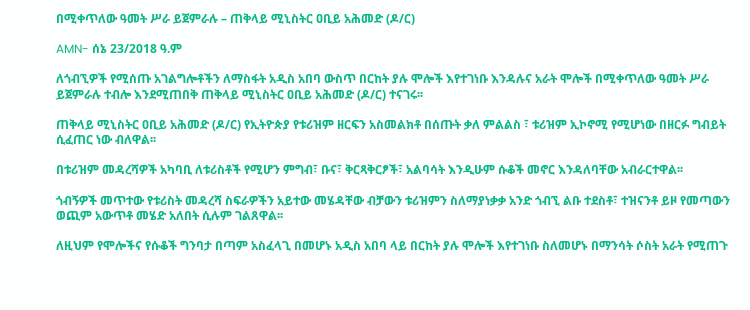በሚቀጥለው ዓመት ሥራ ይጀምራሉ – ጠቅላይ ሚኒስትር ዐቢይ አሕመድ (ዶ/ር)

AMN- ሰኔ 23/2018 ዓ.ም

ለጎብኚዎች የሚሰጡ አገልግሎቶችን ለማስፋት አዲስ አበባ ውስጥ በርከት ያሉ ሞሎች እየተገነቡ እንዳሉና አራት ሞሎች በሚቀጥለው ዓመት ሥራ ይጀምራሉ ተብሎ እንደሚጠበቅ ጠቅላይ ሚኒስትር ዐቢይ አሕመድ (ዶ/ር) ተናገሩ፡፡

ጠቅላይ ሚኒስትር ዐቢይ አሕመድ (ዶ/ር) የኢትዮጵያ የቱሪዝም ዘርፍን አስመልክቶ በሰጡት ቃለ ምልልስ ፣ ቱሪዝም ኢኮኖሚ የሚሆነው በዘርፉ ግብይት ሲፈጠር ነው ብለዋል፡፡

በቱሪዝም መዳረሻዎች አካባቢ ለቱሪስቶች የሚሆን ምግብ፣ ቡና፣ ቅርጻቅርፆች፣ አልባሳት እንዲሁም ሱቆች መኖር እንዳለባቸው አብራርተዋል፡፡

ጎብኝዎች መጥተው የቱሪስት መዳረሻ ስፍራዎችን አይተው መሄዳቸው ብቻውን ቱሪዝምን ስለማያነቃቃ አንድ ጎብኚ ልቡ ተደስቶ፣ ተዝናንቶ ይዞ የመጣውን ወጪም አውጥቶ መሄድ አለበት ሲሉም ገልጸዋል፡፡

ለዚህም የሞሎችና የሱቆች ግንባታ በጣም አስፈላጊ በመሆኑ አዲስ አበባ ላይ በርከት ያሉ ሞሎች እየተገነቡ ስለመሆኑ በማንሳት ሶስት አራት የሚጠጉ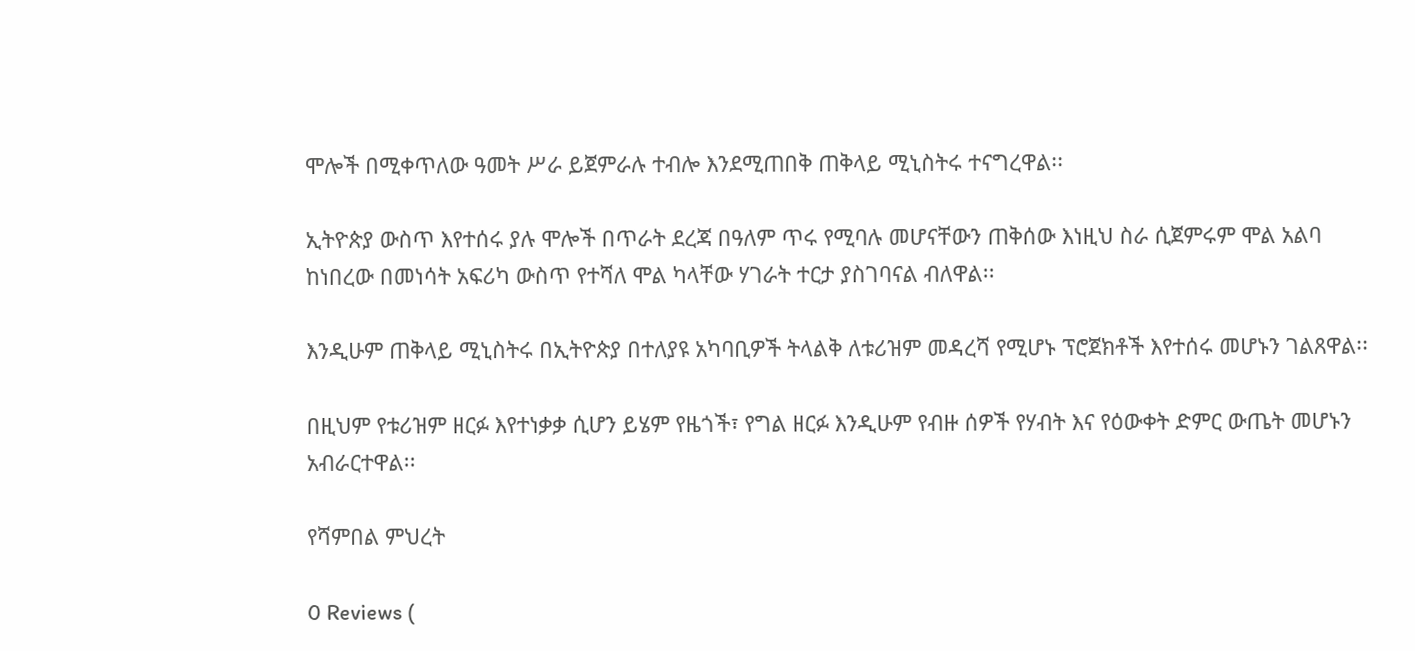ሞሎች በሚቀጥለው ዓመት ሥራ ይጀምራሉ ተብሎ እንደሚጠበቅ ጠቅላይ ሚኒስትሩ ተናግረዋል፡፡

ኢትዮጵያ ውስጥ እየተሰሩ ያሉ ሞሎች በጥራት ደረጃ በዓለም ጥሩ የሚባሉ መሆናቸውን ጠቅሰው እነዚህ ስራ ሲጀምሩም ሞል አልባ ከነበረው በመነሳት አፍሪካ ውስጥ የተሻለ ሞል ካላቸው ሃገራት ተርታ ያስገባናል ብለዋል፡፡

እንዲሁም ጠቅላይ ሚኒስትሩ በኢትዮጵያ በተለያዩ አካባቢዎች ትላልቅ ለቱሪዝም መዳረሻ የሚሆኑ ፕሮጀክቶች እየተሰሩ መሆኑን ገልጸዋል፡፡

በዚህም የቱሪዝም ዘርፉ እየተነቃቃ ሲሆን ይሄም የዜጎች፣ የግል ዘርፉ እንዲሁም የብዙ ሰዎች የሃብት እና የዕውቀት ድምር ውጤት መሆኑን አብራርተዋል፡፡

የሻምበል ምህረት

0 Reviews (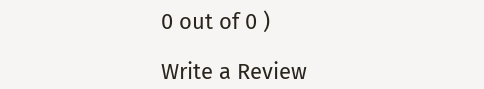0 out of 0 )

Write a Review